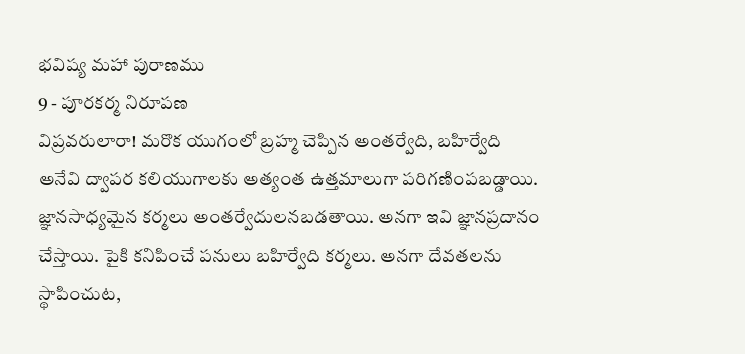భవిష్య మహా పురాణము
9 - పూరకర్మ నిరూపణ
విప్రవరులారా! మరొక యుగంలో బ్రహ్మ చెప్పిన అంతర్వేది, బహిర్వేది అనేవి ద్వాపర కలియుగాలకు అత్యంత ఉత్తమాలుగా పరిగణింపబడ్డాయి. జ్ఞానసాధ్యమైన కర్మలు అంతర్వేదులనబడతాయి. అనగా ఇవి జ్ఞానప్రదానం చేస్తాయి. పైకి కనిపించే పనులు బహిర్వేది కర్మలు. అనగా దేవతలను స్థాపించుట,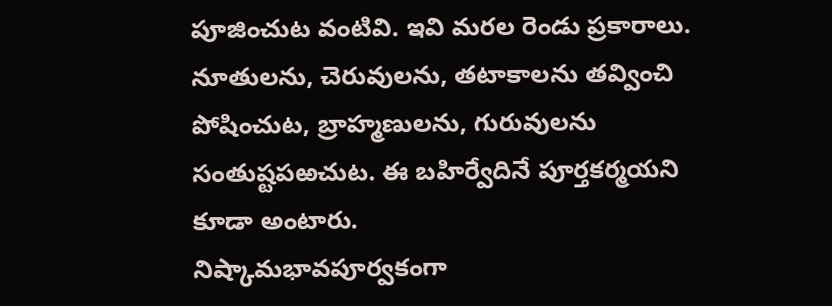పూజించుట వంటివి. ఇవి మరల రెండు ప్రకారాలు. నూతులను, చెరువులను, తటాకాలను తవ్వించి పోషించుట, బ్రాహ్మణులను, గురువులను సంతుష్టపఱచుట. ఈ బహిర్వేదినే పూర్తకర్మయని కూడా అంటారు.
నిష్కామభావపూర్వకంగా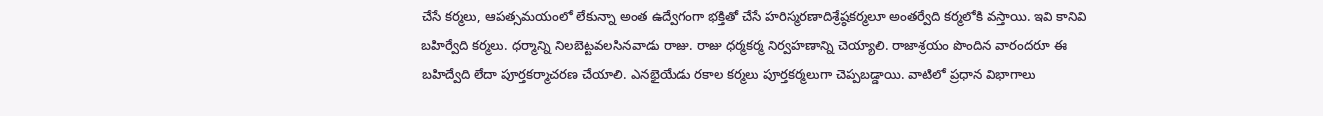చేసే కర్మలు, ఆపత్సమయంలో లేకున్నా అంత ఉద్వేగంగా భక్తితో చేసే హరిస్మరణాదిశ్రేష్ఠకర్మలూ అంతర్వేది కర్మలోకి వస్తాయి. ఇవి కానివి బహిర్వేది కర్మలు. ధర్మాన్ని నిలబెట్టవలసినవాడు రాజు. రాజు ధర్మకర్మ నిర్వహణాన్ని చెయ్యాలి. రాజాశ్రయం పొందిన వారందరూ ఈ బహిద్వేది లేదా పూర్తకర్మాచరణ చేయాలి. ఎనభైయేడు రకాల కర్మలు పూర్తకర్మలుగా చెప్పబడ్డాయి. వాటిలో ప్రధాన విభాగాలు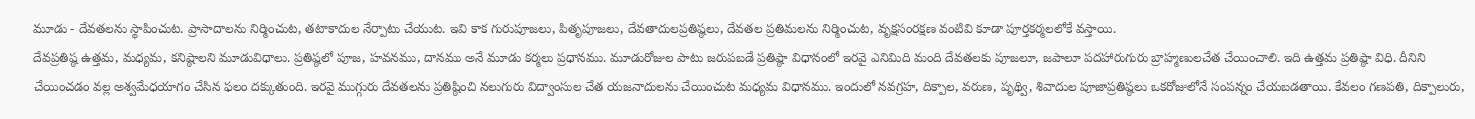మూడు - దేవతలను స్థాపించుట. ప్రాసాదాలను నిర్మించుట, తటాకాదుల నేర్పాటు చేయుట. ఇవి కాక గురుపూజలు, పితృపూజలు, దేవతాదులప్రతిష్ఠలు, దేవతల ప్రతిమలను నిర్మించుట, వృక్షసంరక్షణ వంటివి కూడా పూర్తకర్మలలోకే వస్తాయి.
దేవప్రతిష్ఠ ఉత్తమ, మధ్యమ, కనిష్ఠాలని మూడువిధాలు. ప్రతిష్ఠలో పూజ, హవనము, దానము అనే మూడు కర్మలు ప్రధానము. మూడురోజుల పాటు జరుపబడే ప్రతిష్ఠా విధానంలో ఇరవై ఎనిమిది మంది దేవతలకు పూజలూ, జపాలూ పదహారుగురు బ్రాహ్మణులచేత చేయించాలి. ఇది ఉత్తమ ప్రతిష్ఠా విధి. దీనిని చేయించడం వల్ల అశ్వమేధయాగం చేసిన ఫలం దక్కుతుంది. ఇరవై ముగ్గురు దేవతలను ప్రతిష్ఠించి నలుగురు విద్వాంసుల చేత యజనాదులను చేయించుట మధ్యమ విధానము. ఇందులో నవగ్రహ, దిక్పాల, వరుణ, పృథ్వి, శివాదుల పూజాప్రతిష్ఠలు ఒకరోజులోనే సంపన్నం చేయబడతాయి. కేవలం గణపతి, దిక్పాలురు,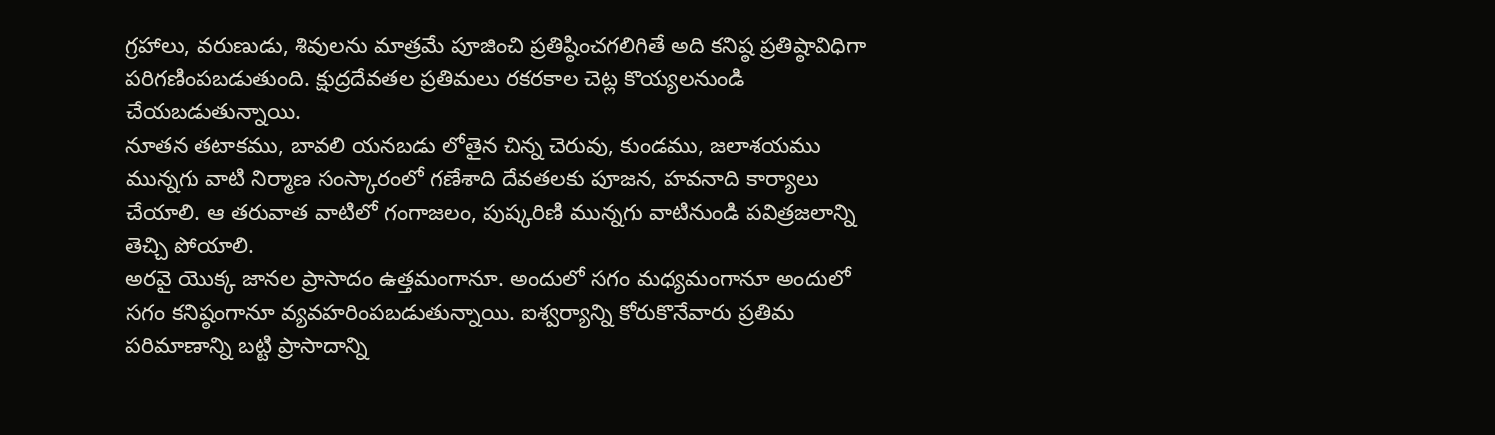గ్రహాలు, వరుణుడు, శివులను మాత్రమే పూజించి ప్రతిష్ఠించగలిగితే అది కనిష్ఠ ప్రతిష్ఠావిధిగా పరిగణింపబడుతుంది. క్షుద్రదేవతల ప్రతిమలు రకరకాల చెట్ల కొయ్యలనుండి చేయబడుతున్నాయి.
నూతన తటాకము, బావలి యనబడు లోతైన చిన్న చెరువు, కుండము, జలాశయము మున్నగు వాటి నిర్మాణ సంస్కారంలో గణేశాది దేవతలకు పూజన, హవనాది కార్యాలు చేయాలి. ఆ తరువాత వాటిలో గంగాజలం, పుష్కరిణి మున్నగు వాటినుండి పవిత్రజలాన్ని తెచ్చి పోయాలి.
అరవై యొక్క జానల ప్రాసాదం ఉత్తమంగానూ. అందులో సగం మధ్యమంగానూ అందులో సగం కనిష్ఠంగానూ వ్యవహరింపబడుతున్నాయి. ఐశ్వర్యాన్ని కోరుకొనేవారు ప్రతిమ పరిమాణాన్ని బట్టి ప్రాసాదాన్ని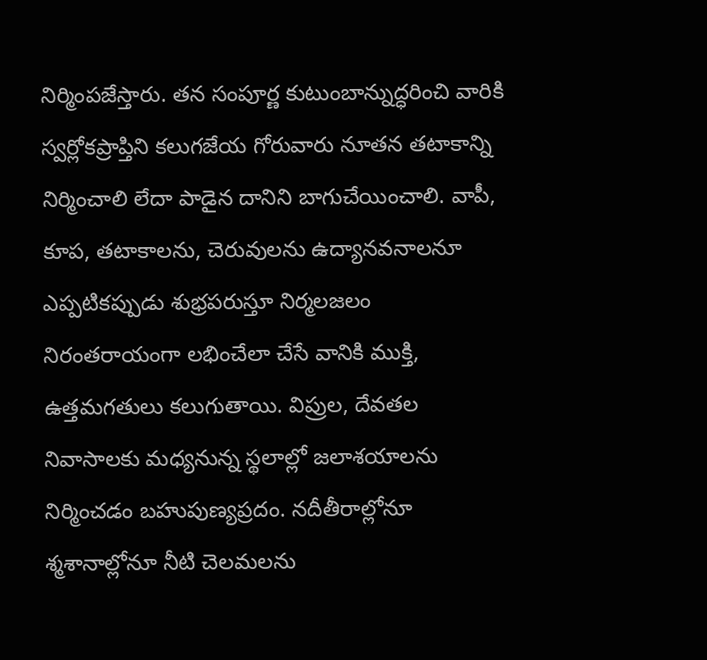నిర్మింపజేస్తారు. తన సంపూర్ణ కుటుంబాన్నుద్ధరించి వారికి స్వర్లోకప్రాప్తిని కలుగజేయ గోరువారు నూతన తటాకాన్ని నిర్మించాలి లేదా పాడైన దానిని బాగుచేయించాలి. వాపీ, కూప, తటాకాలను, చెరువులను ఉద్యానవనాలనూ ఎప్పటికప్పుడు శుభ్రపరుస్తూ నిర్మలజలం నిరంతరాయంగా లభించేలా చేసే వానికి ముక్తి, ఉత్తమగతులు కలుగుతాయి. విప్రుల, దేవతల నివాసాలకు మధ్యనున్న స్థలాల్లో జలాశయాలను నిర్మించడం బహుపుణ్యప్రదం. నదీతీరాల్లోనూ శ్మశానాల్లోనూ నీటి చెలమలను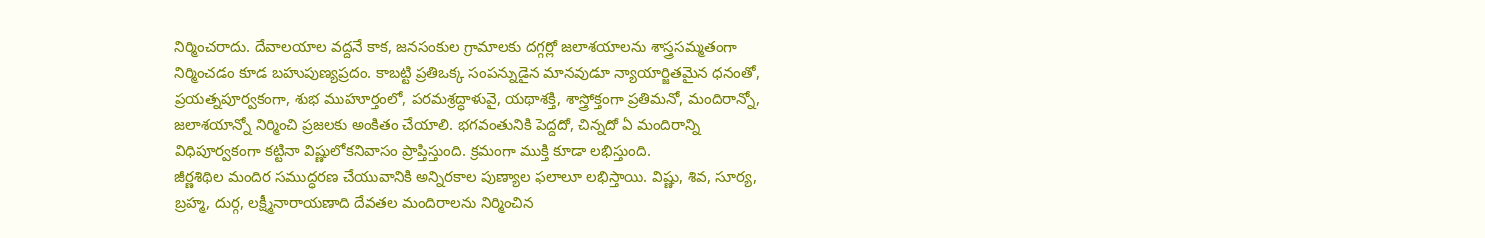నిర్మించరాదు. దేవాలయాల వద్దనే కాక, జనసంకుల గ్రామాలకు దగ్గర్లో జలాశయాలను శాస్త్రసమ్మతంగా నిర్మించడం కూడ బహుపుణ్యప్రదం. కాబట్టి ప్రతిఒక్క సంపన్నుడైన మానవుడూ న్యాయార్జితమైన ధనంతో, ప్రయత్నపూర్వకంగా, శుభ ముహూర్తంలో, పరమశ్రద్ధాళువై, యథాశక్తి, శాస్త్రోక్తంగా ప్రతిమనో, మందిరాన్నో, జలాశయాన్నో నిర్మించి ప్రజలకు అంకితం చేయాలి. భగవంతునికి పెద్దదో, చిన్నదో ఏ మందిరాన్ని విధిపూర్వకంగా కట్టినా విష్ణులోకనివాసం ప్రాప్తిస్తుంది. క్రమంగా ముక్తి కూడా లభిస్తుంది.
జీర్ణశిథిల మందిర సముద్ధరణ చేయువానికి అన్నిరకాల పుణ్యాల ఫలాలూ లభిస్తాయి. విష్ణు, శివ, సూర్య, బ్రహ్మ, దుర్గ, లక్ష్మీనారాయణాది దేవతల మందిరాలను నిర్మించిన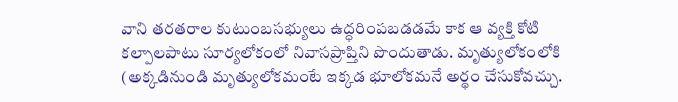వాని తరతరాల కుటుంబసభ్యులు ఉద్ధరింపబడడమే కాక ఆ వ్యక్తి కోటి కల్పాలపాటు సూర్యలోకంలో నివాసప్రాప్తిని పొందుతాడు. మృత్యులోకంలోకి (అక్కడినుండి మృత్యులోకమంటే ఇక్కడ భూలోకమనే అర్థం చేసుకోవచ్చు.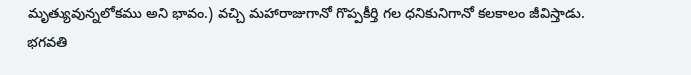మృత్యువున్నలోకము అని భావం.) వచ్చి మహారాజుగానో గొప్పకీర్తి గల ధనికునిగానో కలకాలం జీవిస్తాడు. భగవతి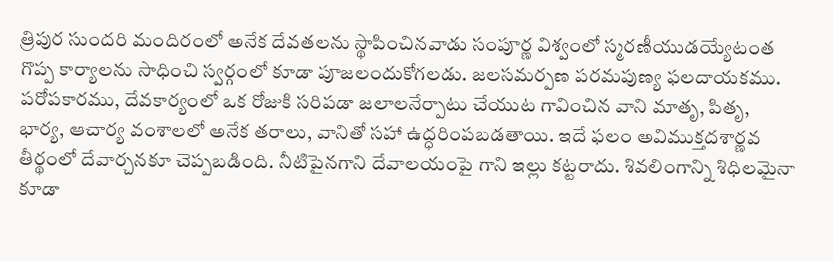త్రిపుర సుందరి మందిరంలో అనేక దేవతలను స్థాపించినవాడు సంపూర్ణ విశ్వంలో స్మరణీయుడయ్యేటంత గొప్ప కార్యాలను సాధించి స్వర్గంలో కూడా పూజలందుకోగలడు. జలసమర్పణ పరమపుణ్య ఫలదాయకము. పరోపకారము, దేవకార్యంలో ఒక రోజుకి సరిపడా జలాలనేర్పాటు చేయుట గావించిన వాని మాతృ, పితృ, భార్య, ఆచార్య వంశాలలో అనేక తరాలు, వానితో సహా ఉద్ధరింపబడతాయి. ఇదే ఫలం అవిముక్తదశార్ణవ తీర్థంలో దేవార్చనకూ చెప్పబడింది. నీటిపైనగాని దేవాలయంపై గాని ఇల్లు కట్టరాదు. శివలింగాన్ని శిధిలమైనా కూడా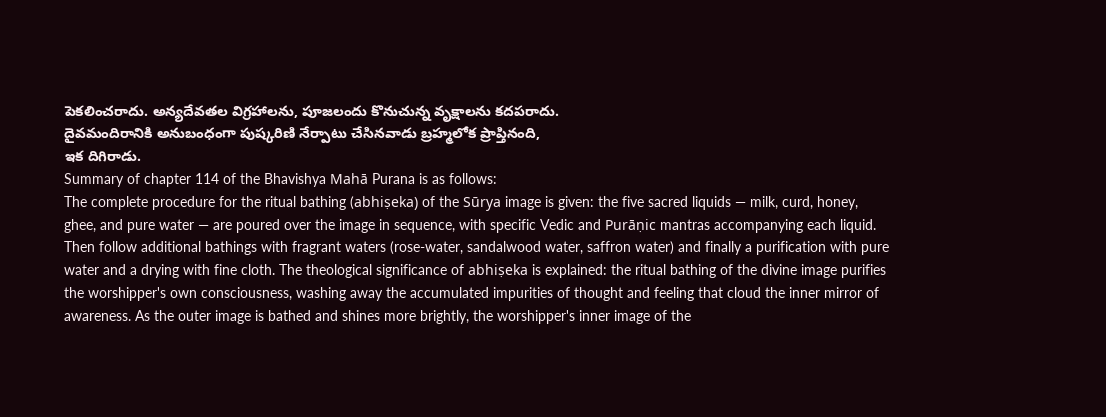పెకలించరాదు. అన్యదేవతల విగ్రహాలను, పూజలందు కొనుచున్న వృక్షాలను కదపరాదు.
దైవమందిరానికి అనుబంధంగా పుష్కరిణి నేర్పాటు చేసినవాడు బ్రహ్మలోక ప్రాప్తినంది,
ఇక దిగిరాడు.
Summary of chapter 114 of the Bhavishya Mahā Purana is as follows:
The complete procedure for the ritual bathing (abhiṣeka) of the Sūrya image is given: the five sacred liquids — milk, curd, honey, ghee, and pure water — are poured over the image in sequence, with specific Vedic and Purāṇic mantras accompanying each liquid. Then follow additional bathings with fragrant waters (rose-water, sandalwood water, saffron water) and finally a purification with pure water and a drying with fine cloth. The theological significance of abhiṣeka is explained: the ritual bathing of the divine image purifies the worshipper's own consciousness, washing away the accumulated impurities of thought and feeling that cloud the inner mirror of awareness. As the outer image is bathed and shines more brightly, the worshipper's inner image of the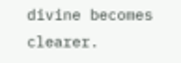divine becomes clearer.